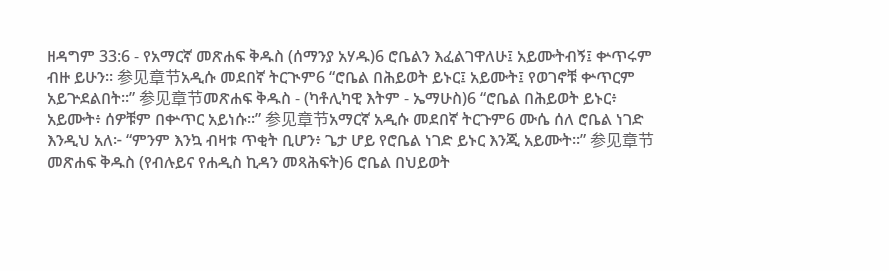ዘዳግም 33:6 - የአማርኛ መጽሐፍ ቅዱስ (ሰማንያ አሃዱ)6 ሮቤልን እፈልገዋለሁ፤ አይሙትብኝ፤ ቍጥሩም ብዙ ይሁን። 参见章节አዲሱ መደበኛ ትርጒም6 “ሮቤል በሕይወት ይኑር፤ አይሙት፤ የወገኖቹ ቍጥርም አይጕደልበት።” 参见章节መጽሐፍ ቅዱስ - (ካቶሊካዊ እትም - ኤማሁስ)6 “ሮቤል በሕይወት ይኑር፥ አይሙት፥ ሰዎቹም በቍጥር አይነሱ።” 参见章节አማርኛ አዲሱ መደበኛ ትርጉም6 ሙሴ ሰለ ሮቤል ነገድ እንዲህ አለ፦ “ምንም እንኳ ብዛቱ ጥቂት ቢሆን፥ ጌታ ሆይ የሮቤል ነገድ ይኑር እንጂ አይሙት።” 参见章节መጽሐፍ ቅዱስ (የብሉይና የሐዲስ ኪዳን መጻሕፍት)6 ሮቤል በህይወት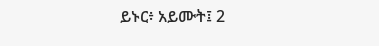ይኑር፥ አይሙት፤ 2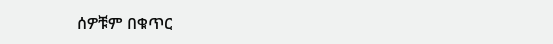ሰዎቹም በቁጥር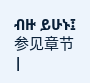ብዙ ይሁኑ፤ 参见章节 |